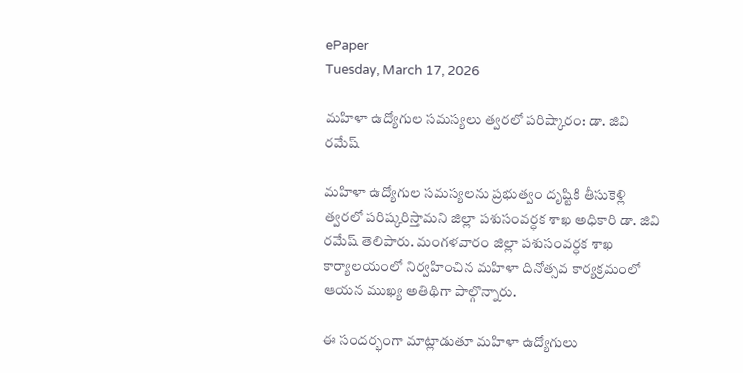ePaper
Tuesday, March 17, 2026

మహిళా ఉద్యోగుల సమస్యలు త్వరలో పరిష్కారం: డా. జివి రమేష్

మహిళా ఉద్యోగుల సమస్యలను ప్రభుత్వం దృష్టికి తీసుకెళ్లి త్వరలో పరిష్కరిస్తామని జిల్లా పశుసంవర్ధక శాఖ అధికారి డా. జివి రమేష్ తెలిపారు. మంగళవారం జిల్లా పశుసంవర్ధక శాఖ కార్యాలయంలో నిర్వహించిన మహిళా దినోత్సవ కార్యక్రమంలో ఆయన ముఖ్య అతిథిగా పాల్గొన్నారు.

ఈ సందర్భంగా మాట్లాడుతూ మహిళా ఉద్యోగులు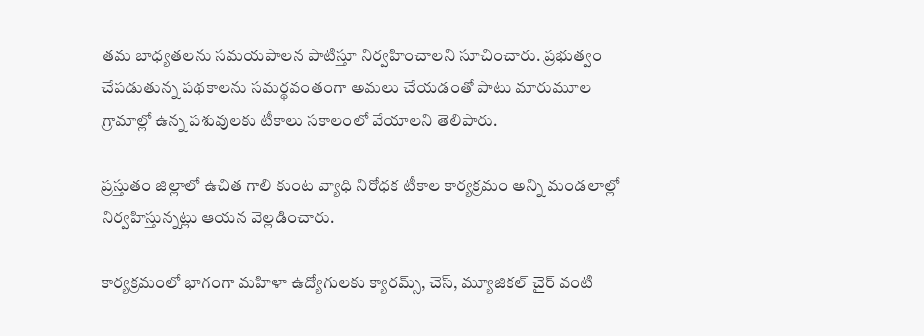తమ బాధ్యతలను సమయపాలన పాటిస్తూ నిర్వహించాలని సూచించారు. ప్రభుత్వం చేపడుతున్న పథకాలను సమర్థవంతంగా అమలు చేయడంతో పాటు మారుమూల గ్రామాల్లో ఉన్న పశువులకు టీకాలు సకాలంలో వేయాలని తెలిపారు.

ప్రస్తుతం జిల్లాలో ఉచిత గాలి కుంట వ్యాధి నిరోధక టీకాల కార్యక్రమం అన్ని మండలాల్లో నిర్వహిస్తున్నట్లు ఆయన వెల్లడించారు.

కార్యక్రమంలో భాగంగా మహిళా ఉద్యోగులకు క్యారమ్స్, చెస్, మ్యూజికల్ చైర్ వంటి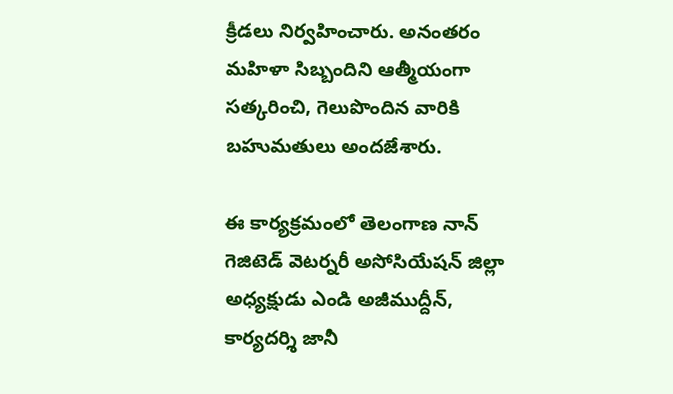క్రీడలు నిర్వహించారు. అనంతరం మహిళా సిబ్బందిని ఆత్మీయంగా సత్కరించి, గెలుపొందిన వారికి బహుమతులు అందజేశారు.

ఈ కార్యక్రమంలో తెలంగాణ నాన్ గెజిటెడ్ వెటర్నరీ అసోసియేషన్ జిల్లా అధ్యక్షుడు ఎండి అజీముద్దీన్, కార్యదర్శి జానీ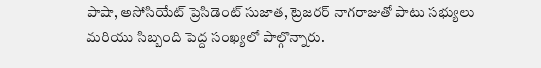పాషా, అసోసియేట్ ప్రెసిడెంట్ సుజాత, ట్రెజరర్ నాగరాజుతో పాటు సభ్యులు మరియు సిబ్బంది పెద్ద సంఖ్యలో పాల్గొన్నారు.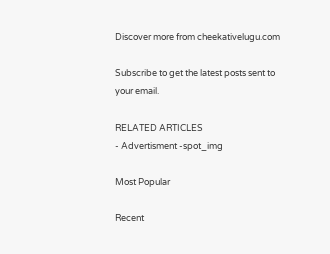Discover more from cheekativelugu.com

Subscribe to get the latest posts sent to your email.

RELATED ARTICLES
- Advertisment -spot_img

Most Popular

Recent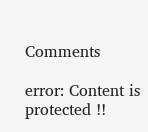Comments

error: Content is protected !!